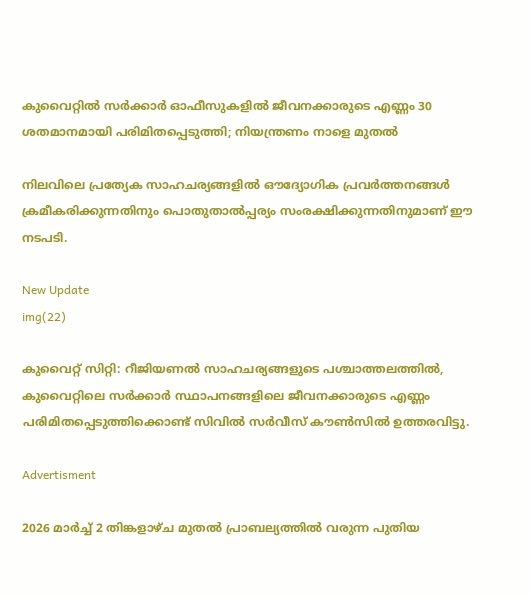കുവൈറ്റിൽ സർക്കാർ ഓഫീസുകളിൽ ജീവനക്കാരുടെ എണ്ണം 30 ശതമാനമായി പരിമിതപ്പെടുത്തി; നിയന്ത്രണം നാളെ മുതൽ

നിലവിലെ പ്രത്യേക സാഹചര്യങ്ങളിൽ ഔദ്യോഗിക പ്രവർത്തനങ്ങൾ ക്രമീകരിക്കുന്നതിനും പൊതുതാൽപ്പര്യം സംരക്ഷിക്കുന്നതിനുമാണ് ഈ നടപടി.

New Update
img(22)

കുവൈറ്റ് സിറ്റി: റീജിയണൽ സാഹചര്യങ്ങളുടെ പശ്ചാത്തലത്തിൽ, കുവൈറ്റിലെ സർക്കാർ സ്ഥാപനങ്ങളിലെ ജീവനക്കാരുടെ എണ്ണം പരിമിതപ്പെടുത്തിക്കൊണ്ട് സിവിൽ സർവീസ് കൗൺസിൽ ഉത്തരവിട്ടു.

Advertisment

2026 മാർച്ച് 2 തിങ്കളാഴ്ച മുതൽ പ്രാബല്യത്തിൽ വരുന്ന പുതിയ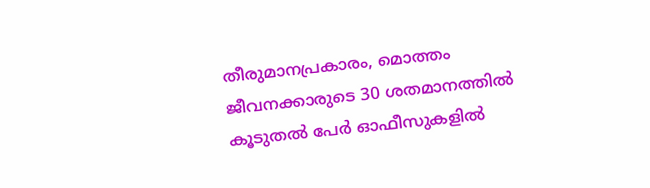തീരുമാനപ്രകാരം, മൊത്തം ജീവനക്കാരുടെ 30 ശതമാനത്തിൽ കൂടുതൽ പേർ ഓഫീസുകളിൽ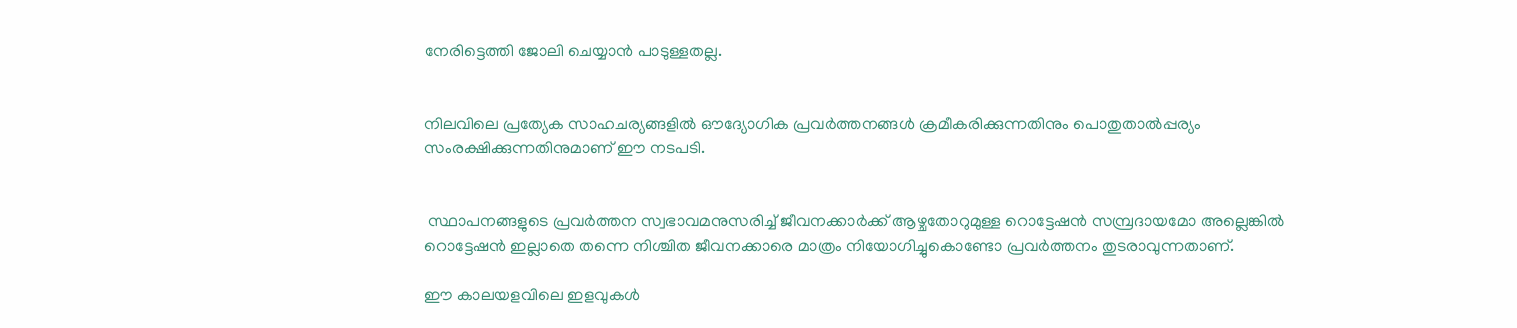നേരിട്ടെത്തി ജോലി ചെയ്യാൻ പാടുള്ളതല്ല.


നിലവിലെ പ്രത്യേക സാഹചര്യങ്ങളിൽ ഔദ്യോഗിക പ്രവർത്തനങ്ങൾ ക്രമീകരിക്കുന്നതിനും പൊതുതാൽപ്പര്യം സംരക്ഷിക്കുന്നതിനുമാണ് ഈ നടപടി.


 സ്ഥാപനങ്ങളുടെ പ്രവർത്തന സ്വഭാവമനുസരിച്ച് ജീവനക്കാർക്ക് ആഴ്ചതോറുമുള്ള റൊട്ടേഷൻ സമ്പ്രദായമോ അല്ലെങ്കിൽ റൊട്ടേഷൻ ഇല്ലാതെ തന്നെ നിശ്ചിത ജീവനക്കാരെ മാത്രം നിയോഗിച്ചുകൊണ്ടോ പ്രവർത്തനം തുടരാവുന്നതാണ്.

ഈ കാലയളവിലെ ഇളവുകൾ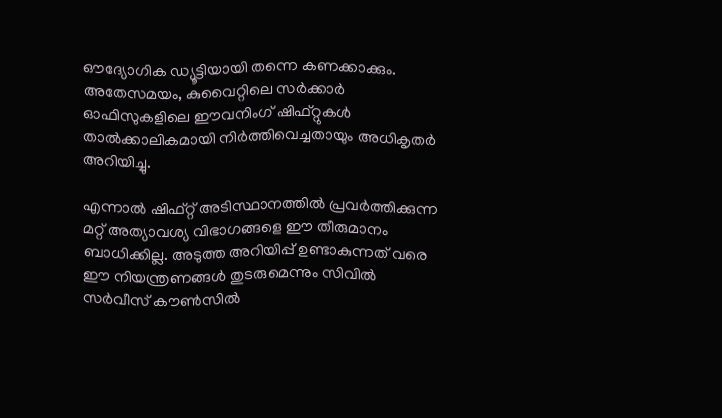ഔദ്യോഗിക ഡ്യൂട്ടിയായി തന്നെ കണക്കാക്കും. അതേസമയം, കുവൈറ്റിലെ സർക്കാർ ഓഫിസുകളിലെ ഈവനിംഗ് ഷിഫ്റ്റുകൾ താൽക്കാലികമായി നിർത്തിവെച്ചതായും അധികൃതർ അറിയിച്ചു.

എന്നാൽ ഷിഫ്റ്റ് അടിസ്ഥാനത്തിൽ പ്രവർത്തിക്കുന്ന മറ്റ് അത്യാവശ്യ വിഭാഗങ്ങളെ ഈ തീരുമാനം ബാധിക്കില്ല. അടുത്ത അറിയിപ്പ് ഉണ്ടാകുന്നത് വരെ ഈ നിയന്ത്രണങ്ങൾ തുടരുമെന്നും സിവിൽ സർവീസ് കൗൺസിൽ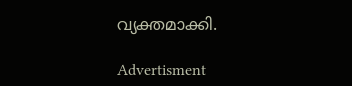വ്യക്തമാക്കി.

Advertisment